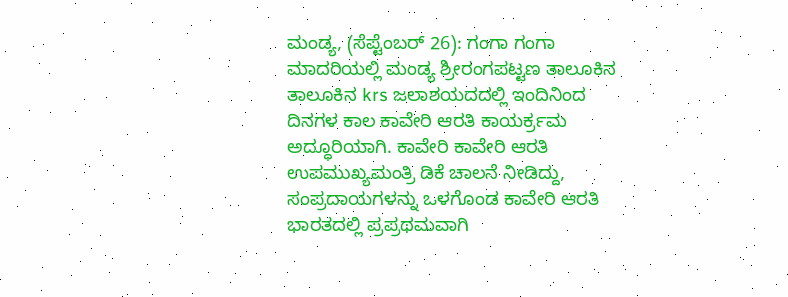ಮಂಡ್ಯ, (ಸೆಪ್ಟೆಂಬರ್ 26): ಗಂಗಾ ಗಂಗಾ ಮಾದರಿಯಲ್ಲಿ ಮಂಡ್ಯ ಶ್ರೀರಂಗಪಟ್ಟಣ ತಾಲೂಕಿನ ತಾಲೂಕಿನ krs ಜಲಾಶಯದದಲ್ಲಿ ಇಂದಿನಿಂದ ದಿನಗಳ ಕಾಲ ಕಾವೇರಿ ಆರತಿ ಕಾಯರ್ಕ್ರಮ ಅದ್ಧೂರಿಯಾಗಿ. ಕಾವೇರಿ ಕಾವೇರಿ ಆರತಿ ಉಪಮುಖ್ಯಮಂತ್ರಿ ಡಿಕೆ ಚಾಲನೆ ನೀಡಿದ್ದು, ಸಂಪ್ರದಾಯಗಳನ್ನು ಒಳಗೊಂಡ ಕಾವೇರಿ ಆರತಿ ಭಾರತದಲ್ಲಿ ಪ್ರಪ್ರಥಮವಾಗಿ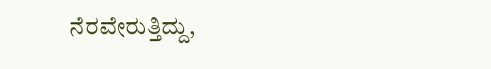ನೆರವೇರುತ್ತಿದ್ದು,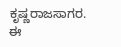ಕೃಷ್ಣರಾಜಸಾಗರ. ಈ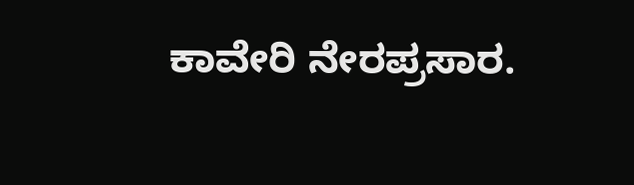ಕಾವೇರಿ ನೇರಪ್ರಸಾರ.